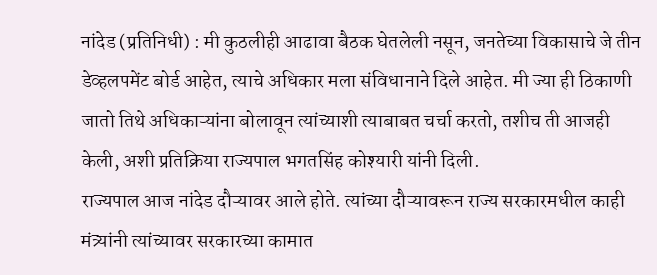नांदेड (प्रतिनिधी) : मी कुठलीही आढावा बैठक घेतलेली नसून, जनतेच्या विकासाचे जे तीन डेव्हलपमेंट बोर्ड आहेत, त्याचे अधिकार मला संविधानाने दिले आहेत. मी ज्या ही ठिकाणी जातो तिथे अधिकाऱ्यांना बोलावून त्यांच्याशी त्याबाबत चर्चा करतो, तशीच ती आजही केली, अशी प्रतिक्रिया राज्यपाल भगतसिंह कोश्यारी यांनी दिली.
राज्यपाल आज नांदेड दौऱ्यावर आले होते. त्यांच्या दौऱ्यावरून राज्य सरकारमधील काही मंत्र्यांनी त्यांच्यावर सरकारच्या कामात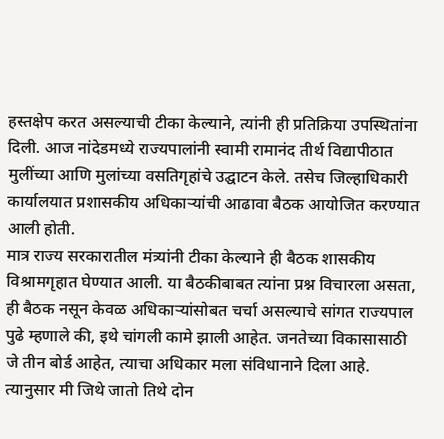हस्तक्षेप करत असल्याची टीका केल्याने, त्यांनी ही प्रतिक्रिया उपस्थितांना दिली. आज नांदेडमध्ये राज्यपालांनी स्वामी रामानंद तीर्थ विद्यापीठात मुलींच्या आणि मुलांच्या वसतिगृहांचे उद्घाटन केले. तसेच जिल्हाधिकारी कार्यालयात प्रशासकीय अधिकाऱ्यांची आढावा बैठक आयोजित करण्यात आली होती.
मात्र राज्य सरकारातील मंत्र्यांनी टीका केल्याने ही बैठक शासकीय विश्रामगृहात घेण्यात आली. या बैठकीबाबत त्यांना प्रश्न विचारला असता, ही बैठक नसून केवळ अधिकाऱ्यांसोबत चर्चा असल्याचे सांगत राज्यपाल पुढे म्हणाले की, इथे चांगली कामे झाली आहेत. जनतेच्या विकासासाठी जे तीन बोर्ड आहेत, त्याचा अधिकार मला संविधानाने दिला आहे. त्यानुसार मी जिथे जातो तिथे दोन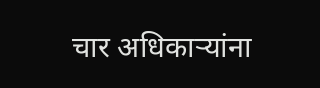चार अधिकाऱ्यांना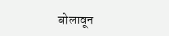बोलावून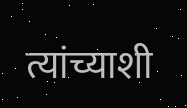त्यांच्याशी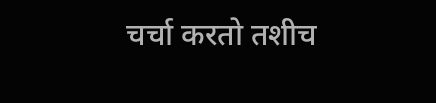चर्चा करतो तशीच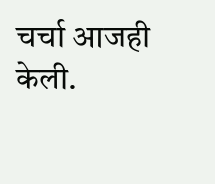चर्चा आजही केली.